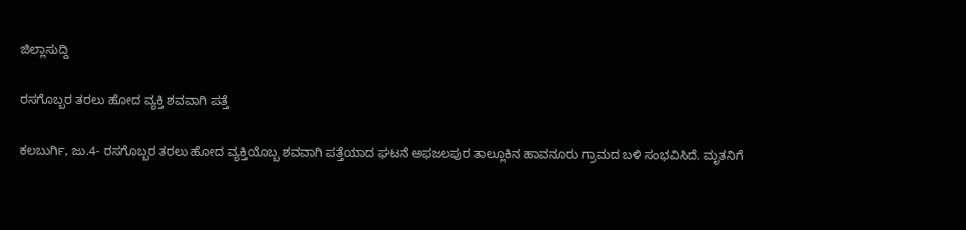ಜಿಲ್ಲಾಸುದ್ದಿ

ರಸಗೊಬ್ಬರ ತರಲು ಹೋದ ವ್ಯಕ್ತಿ ಶವವಾಗಿ ಪತ್ತೆ

ಕಲಬುರ್ಗಿ, ಜು.4- ರಸಗೊಬ್ಬರ ತರಲು ಹೋದ ವ್ಯಕ್ತಿಯೊಬ್ಬ ಶವವಾಗಿ ಪತ್ತೆಯಾದ ಘಟನೆ ಅಫಜಲಪುರ ತಾಲ್ಲೂಕಿನ ಹಾವನೂರು ಗ್ರಾಮದ ಬಳಿ ಸಂಭವಿಸಿದೆ. ಮೃತನಿಗೆ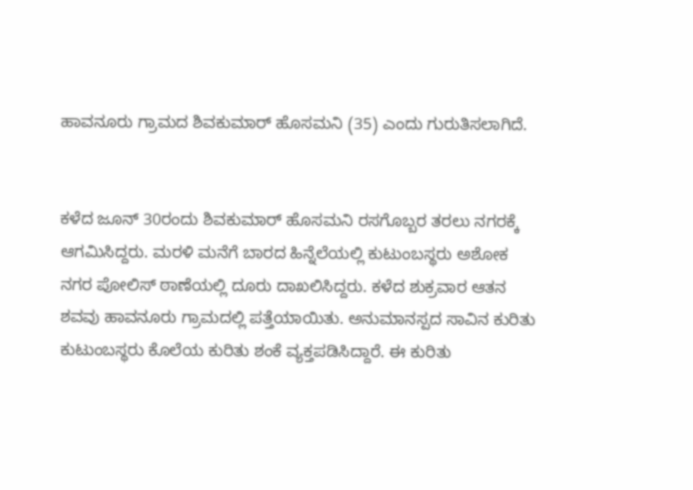ಹಾವನೂರು ಗ್ರಾಮದ ಶಿವಕುಮಾರ್ ಹೊಸಮನಿ (35) ಎಂದು ಗುರುತಿಸಲಾಗಿದೆ.


ಕಳೆದ ಜೂನ್ 30ರಂದು ಶಿವಕುಮಾರ್ ಹೊಸಮನಿ ರಸಗೊಬ್ಬರ ತರಲು ನಗರಕ್ಕೆ ಆಗಮಿಸಿದ್ದರು. ಮರಳಿ ಮನೆಗೆ ಬಾರದ ಹಿನ್ನೆಲೆಯಲ್ಲಿ ಕುಟುಂಬಸ್ಥರು ಅಶೋಕ ನಗರ ಪೋಲಿಸ್ ಠಾಣೆಯಲ್ಲಿ ದೂರು ದಾಖಲಿಸಿದ್ದರು. ಕಳೆದ ಶುಕ್ರವಾರ ಆತನ ಶವವು ಹಾವನೂರು ಗ್ರಾಮದಲ್ಲಿ ಪತ್ತೆಯಾಯಿತು. ಅನುಮಾನಸ್ಪದ ಸಾವಿನ ಕುರಿತು ಕುಟುಂಬಸ್ಥರು ಕೊಲೆಯ ಕುರಿತು ಶಂಕೆ ವ್ಯಕ್ತಪಡಿಸಿದ್ದಾರೆ. ಈ ಕುರಿತು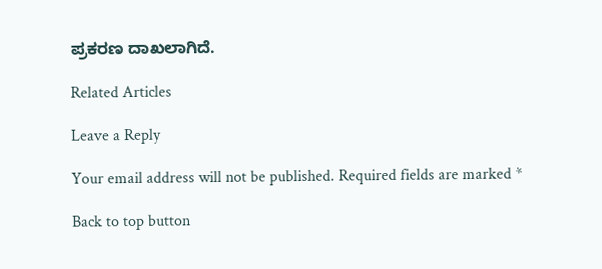ಪ್ರಕರಣ ದಾಖಲಾಗಿದೆ.

Related Articles

Leave a Reply

Your email address will not be published. Required fields are marked *

Back to top button